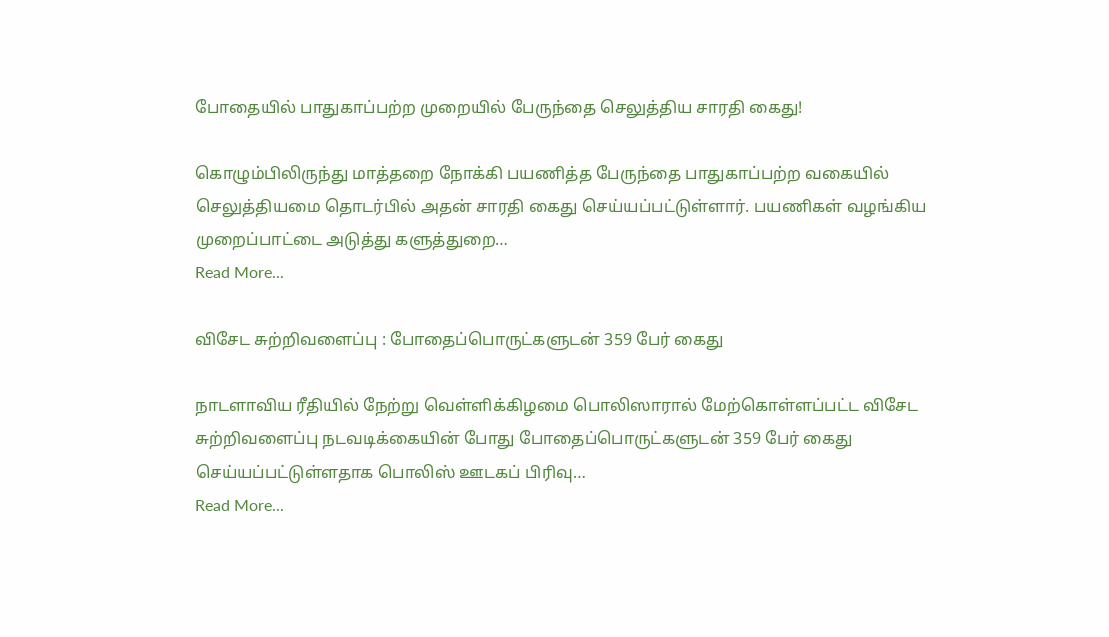போதையில் பாதுகாப்பற்ற முறையில் பேருந்தை செலுத்திய சாரதி கைது!

கொழும்பிலிருந்து மாத்தறை நோக்கி பயணித்த பேருந்தை பாதுகாப்பற்ற வகையில் செலுத்தியமை தொடர்பில் அதன் சாரதி கைது செய்யப்பட்டுள்ளார். பயணிகள் வழங்கிய முறைப்பாட்டை அடுத்து களுத்துறை…
Read More...

விசேட சுற்றிவளைப்பு : போதைப்பொருட்களுடன் 359 பேர் கைது

நாடளாவிய ரீதியில் நேற்று வெள்ளிக்கிழமை பொலிஸாரால் மேற்கொள்ளப்பட்ட விசேட சுற்றிவளைப்பு நடவடிக்கையின் போது போதைப்பொருட்களுடன் 359 பேர் கைது செய்யப்பட்டுள்ளதாக பொலிஸ் ஊடகப் பிரிவு…
Read More...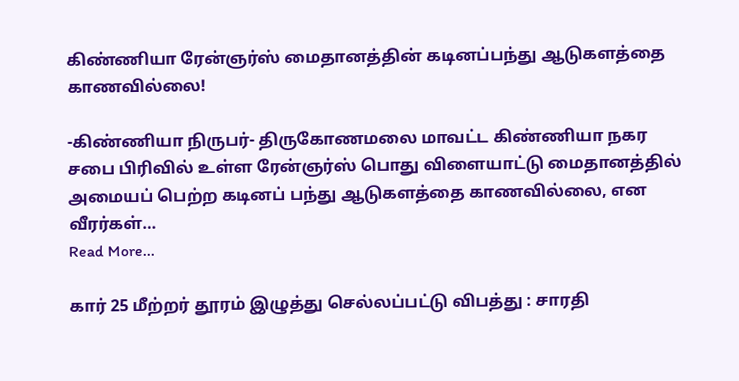கிண்ணியா ரேன்ஞர்ஸ் மைதானத்தின் கடினப்பந்து ஆடுகளத்தை காணவில்லை!

-கிண்ணியா நிருபர்- திருகோணமலை மாவட்ட கிண்ணியா நகர சபை பிரிவில் உள்ள ரேன்ஞர்ஸ் பொது விளையாட்டு மைதானத்தில் அமையப் பெற்ற கடினப் பந்து ஆடுகளத்தை காணவில்லை, என வீரர்கள்…
Read More...

கார் 25 மீற்றர் தூரம் இழுத்து செல்லப்பட்டு விபத்து : சாரதி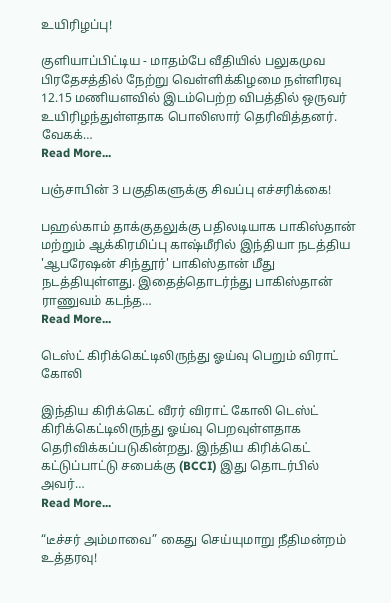உயிரிழப்பு!

குளியாப்பிட்டிய - மாதம்பே வீதியில் பலுகமுவ பிரதேசத்தில் நேற்று வெள்ளிக்கிழமை நள்ளிரவு 12.15 மணியளவில் இடம்பெற்ற விபத்தில் ஒருவர் உயிரிழந்துள்ளதாக பொலிஸார் தெரிவித்தனர். வேகக்…
Read More...

பஞ்சாபின் 3 பகுதிகளுக்கு சிவப்பு எச்சரிக்கை!

பஹல்காம் தாக்குதலுக்கு பதிலடியாக பாகிஸ்தான் மற்றும் ஆக்கிரமிப்பு காஷ்மீரில் இந்தியா நடத்திய 'ஆபரேஷன் சிந்தூர்' பாகிஸ்தான் மீது நடத்தியுள்ளது. இதைத்தொடர்ந்து பாகிஸ்தான் ராணுவம் கடந்த…
Read More...

டெஸ்ட் கிரிக்கெட்டிலிருந்து ஓய்வு பெறும் விராட் கோலி

இந்திய கிரிக்கெட் வீரர் விராட் கோலி டெஸ்ட் கிரிக்கெட்டிலிருந்து ஓய்வு பெறவுள்ளதாக தெரிவிக்கப்படுகின்றது. இந்திய கிரிக்கெட் கட்டுப்பாட்டு சபைக்கு (BCCI) இது தொடர்பில் அவர்…
Read More...

“டீச்சர் அம்மாவை” கைது செய்யுமாறு நீதிமன்றம் உத்தரவு!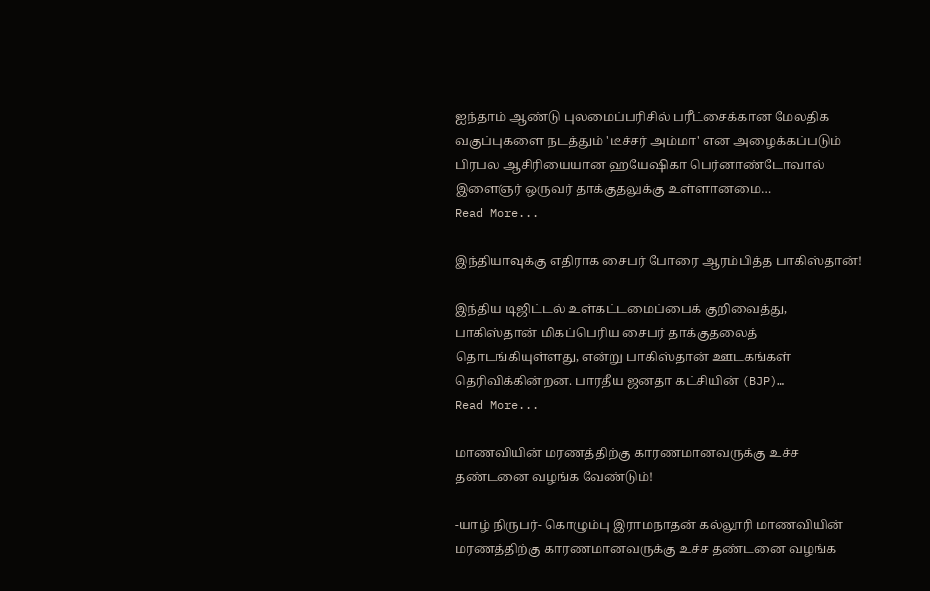ஐந்தாம் ஆண்டு புலமைப்பரிசில் பரீட்சைக்கான மேலதிக வகுப்புகளை நடத்தும் 'டீச்சர் அம்மா' என அழைக்கப்படும் பிரபல ஆசிரியையான ஹயேஷிகா பெர்னாண்டோவால் இளைஞர் ஒருவர் தாக்குதலுக்கு உள்ளானமை…
Read More...

இந்தியாவுக்கு எதிராக சைபர் போரை ஆரம்பித்த பாகிஸ்தான்!

இந்திய டிஜிட்டல் உள்கட்டமைப்பைக் குறிவைத்து, பாகிஸ்தான் மிகப்பெரிய சைபர் தாக்குதலைத் தொடங்கியுள்ளது, என்று பாகிஸ்தான் ஊடகங்கள் தெரிவிக்கின்றன. பாரதீய ஜனதா கட்சியின் (BJP)…
Read More...

மாணவியின் மரணத்திற்கு காரணமானவருக்கு உச்ச தண்டனை வழங்க வேண்டும்!

-யாழ் நிருபர்- கொழும்பு இராமநாதன் கல்லூரி மாணவியின் மரணத்திற்கு காரணமானவருக்கு உச்ச தண்டனை வழங்க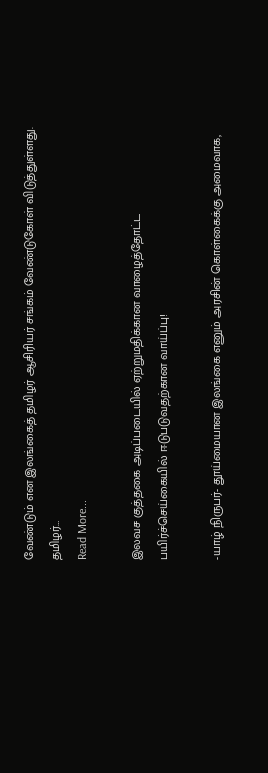வேண்டும் என இலங்கைத் தமிழர் ஆசிரியர் சங்கம் வேண்டுகோள் விடுத்துள்ளது. தமிழர்…
Read More...

இலவச குத்தகை அடிப்படையில் ஏற்றுமதிக்கான வாழைத்தோட்ட பயிர்ச்செய்கையில் ஈடுபடுவதற்கான வாய்ப்பு!

-யாழ் நிருபர்- தூய்மையான இலங்கை எனும் அரசின் கொள்கைக்கு அமைவாக,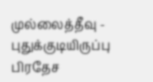முல்லைத்தீவு -  புதுக்குடியிருப்பு பிரதேச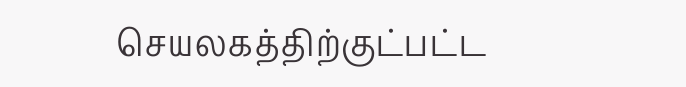செயலகத்திற்குட்பட்ட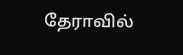தேராவில்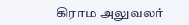கிராம அலுவலர்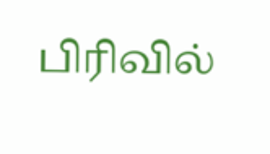பிரிவில்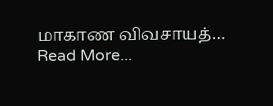மாகாண விவசாயத்…
Read More...